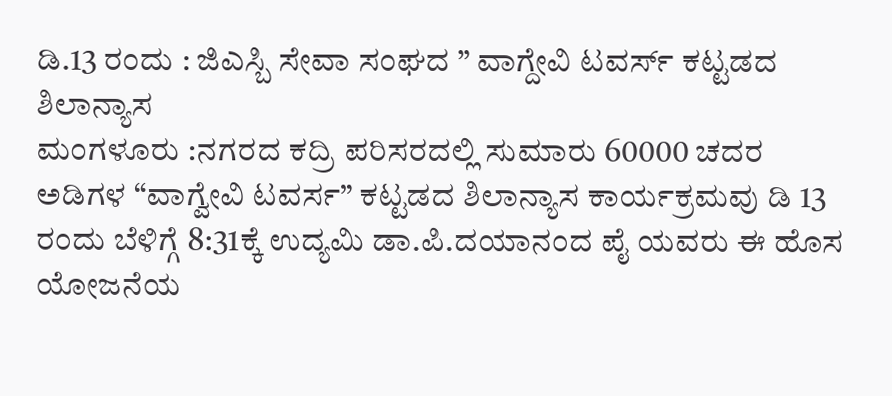ಡಿ.13 ರಂದು : ಜಿಎಸ್ಬಿ ಸೇವಾ ಸಂಘದ ” ವಾಗ್ದೇವಿ ಟವರ್ಸ್ ಕಟ್ಟಡದ ಶಿಲಾನ್ಯಾಸ
ಮಂಗಳೂರು :ನಗರದ ಕದ್ರಿ ಪರಿಸರದಲ್ಲಿ ಸುಮಾರು 60000 ಚದರ ಅಡಿಗಳ “ವಾಗ್ವೇವಿ ಟವರ್ಸ” ಕಟ್ಟಡದ ಶಿಲಾನ್ಯಾಸ ಕಾರ್ಯಕ್ರಮವು ಡಿ 13 ರಂದು ಬೆಳಿಗ್ಗೆ 8:31ಕ್ಕೆ ಉದ್ಯಮಿ ಡಾ.ಪಿ.ದಯಾನಂದ ಪೈ ಯವರು ಈ ಹೊಸ ಯೋಜನೆಯ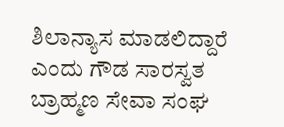ಶಿಲಾನ್ಯಾಸ ಮಾಡಲಿದ್ದಾರೆ ಎಂದು ಗೌಡ ಸಾರಸ್ವತ ಬ್ರಾಹ್ಮಣ ಸೇವಾ ಸಂಘ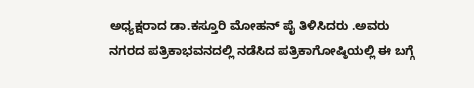ಅಧ್ಯಕ್ಷರಾದ ಡಾ.ಕಸ್ತೂರಿ ಮೋಹನ್ ಪೈ ತಿಳಿಸಿದರು .ಅವರು ನಗರದ ಪತ್ರಿಕಾಭವನದಲ್ಲಿ ನಡೆಸಿದ ಪತ್ರಿಕಾಗೋಷ್ಠಿಯಲ್ಲಿ ಈ ಬಗ್ಗೆ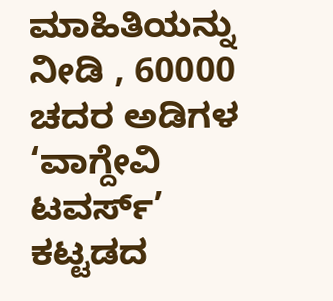ಮಾಹಿತಿಯನ್ನು ನೀಡಿ , 60000 ಚದರ ಅಡಿಗಳ ‘ವಾಗ್ದೇವಿ ಟವರ್ಸ್’ ಕಟ್ಟಡದ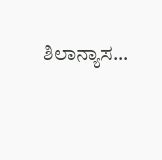ಶಿಲಾನ್ಯಾಸ…